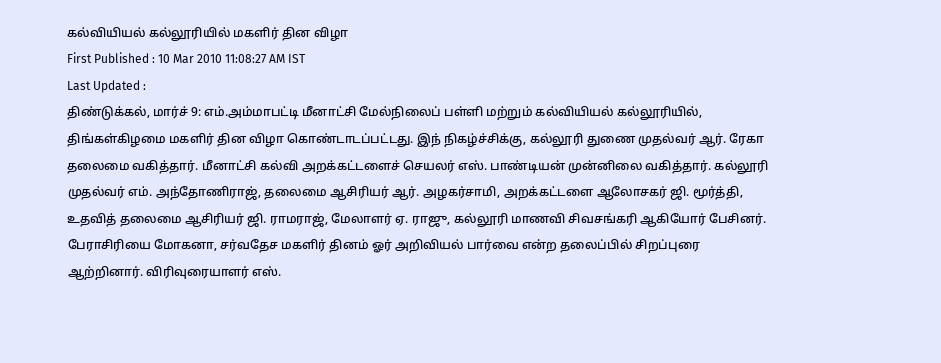கல்வியியல் கல்லூரியில் மகளிர் தின விழா
First Published : 10 Mar 2010 11:08:27 AM IST
Last Updated :
திண்டுக்கல், மார்ச் 9: எம்.அம்மாபட்டி மீனாட்சி மேல்நிலைப் பள்ளி மற்றும் கல்வியியல் கல்லூரியில், திங்கள்கிழமை மகளிர் தின விழா கொண்டாடப்பட்டது. இந் நிகழ்ச்சிக்கு, கல்லூரி துணை முதல்வர் ஆர். ரேகா தலைமை வகித்தார். மீனாட்சி கல்வி அறக்கட்டளைச் செயலர் எஸ். பாண்டியன் முன்னிலை வகித்தார். கல்லூரி முதல்வர் எம். அந்தோணிராஜ், தலைமை ஆசிரியர் ஆர். அழகர்சாமி, அறக்கட்டளை ஆலோசகர் ஜி. மூர்த்தி, உதவித் தலைமை ஆசிரியர் ஜி. ராமராஜ், மேலாளர் ஏ. ராஜு, கல்லூரி மாணவி சிவசங்கரி ஆகியோர் பேசினர். பேராசிரியை மோகனா, சர்வதேச மகளிர் தினம் ஓர் அறிவியல் பார்வை என்ற தலைப்பில் சிறப்புரை ஆற்றினார். விரிவுரையாளர் எஸ்.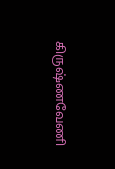கிருஷ்ணவேணி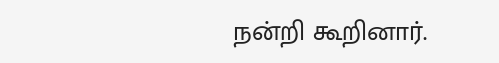நன்றி கூறினார்.